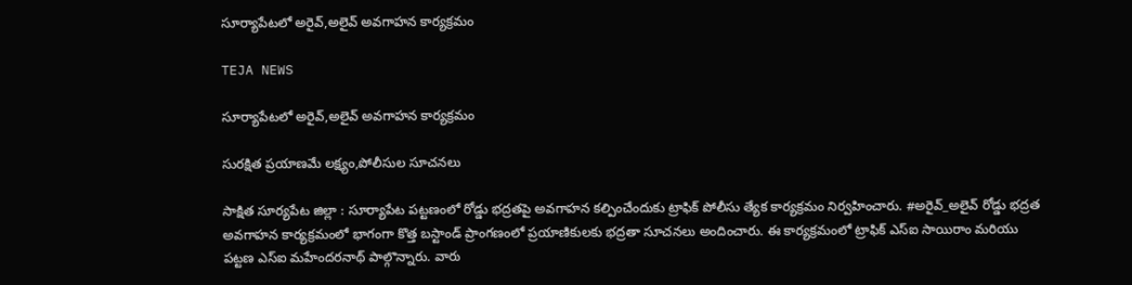సూర్యాపేటలో అరైవ్,అలైవ్ అవగాహన కార్యక్రమం

TEJA NEWS

సూర్యాపేటలో అరైవ్,అలైవ్ అవగాహన కార్యక్రమం

సురక్షిత ప్రయాణమే లక్ష్యం,పోలీసుల సూచనలు

సాక్షిత సూర్యపేట జిల్లా : సూర్యాపేట పట్టణంలో రోడ్డు భద్రతపై అవగాహన కల్పించేందుకు ట్రాఫిక్ పోలీసు త్యేక కార్యక్రమం నిర్వహించారు. #అరైవ్_అలైవ్ రోడ్డు భద్రత అవగాహన కార్యక్రమంలో భాగంగా కొత్త బస్టాండ్ ప్రాంగణంలో ప్రయాణికులకు భద్రతా సూచనలు అందించారు. ఈ కార్యక్రమంలో ట్రాఫిక్ ఎస్ఐ సాయిరాం మరియు పట్టణ ఎస్ఐ మహేందరనాథ్ పాల్గొన్నారు. వారు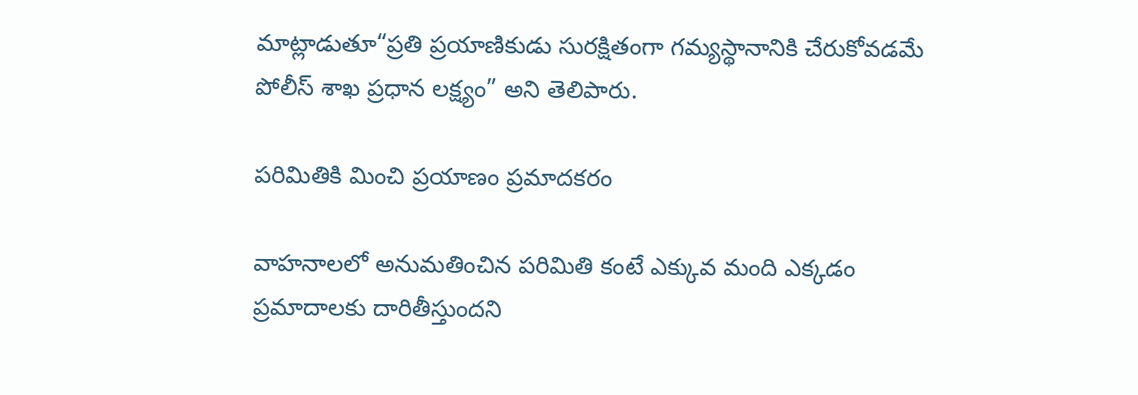మాట్లాడుతూ“ప్రతి ప్రయాణికుడు సురక్షితంగా గమ్యస్థానానికి చేరుకోవడమే పోలీస్ శాఖ ప్రధాన లక్ష్యం” అని తెలిపారు.

పరిమితికి మించి ప్రయాణం ప్రమాదకరం

వాహనాలలో అనుమతించిన పరిమితి కంటే ఎక్కువ మంది ఎక్కడం ప్రమాదాలకు దారితీస్తుందని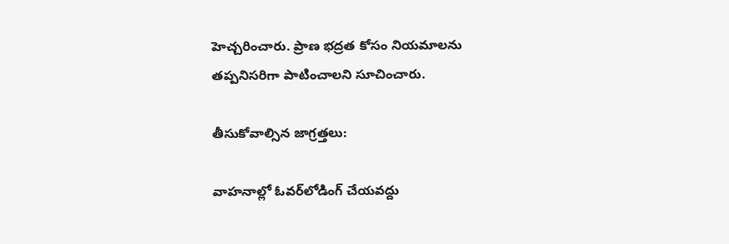హెచ్చరించారు. ప్రాణ భద్రత కోసం నియమాలను తప్పనిసరిగా పాటించాలని సూచించారు.

తీసుకోవాల్సిన జాగ్రత్తలు:

వాహనాల్లో ఓవర్‌లోడింగ్ చేయవద్దు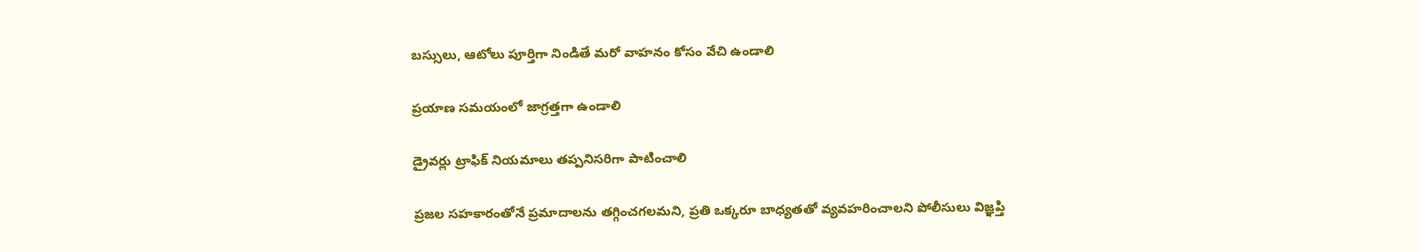బస్సులు, ఆటోలు పూర్తిగా నిండితే మరో వాహనం కోసం వేచి ఉండాలి

ప్రయాణ సమయంలో జాగ్రత్తగా ఉండాలి

డ్రైవర్లు ట్రాఫిక్ నియమాలు తప్పనిసరిగా పాటించాలి

ప్రజల సహకారంతోనే ప్రమాదాలను తగ్గించగలమని, ప్రతి ఒక్కరూ బాధ్యతతో వ్యవహరించాలని పోలీసులు విజ్ఞప్తి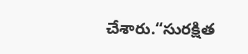చేశారు.“సురక్షిత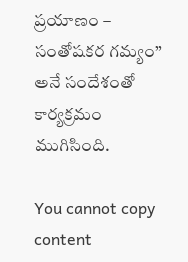ప్రయాణం – సంతోషకర గమ్యం” అనే సందేశంతో కార్యక్రమం ముగిసింది.

You cannot copy content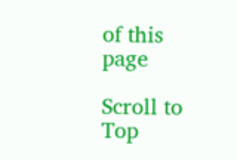of this page

Scroll to Top